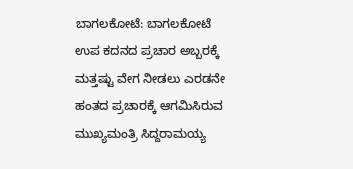ಬಾಗಲಕೋಟೆ: ಬಾಗಲಕೋಟೆ ಉಪ ಕದನದ ಪ್ರಚಾರ ಅಬ್ಬರಕ್ಕೆ ಮತ್ತಷ್ಟು ವೇಗ ನೀಡಲು ಎರಡನೇ ಹಂತದ ಪ್ರಚಾರಕ್ಕೆ ಆಗಮಿಸಿರುವ ಮುಖ್ಯಮಂತ್ರಿ ಸಿದ್ದರಾಮಯ್ಯ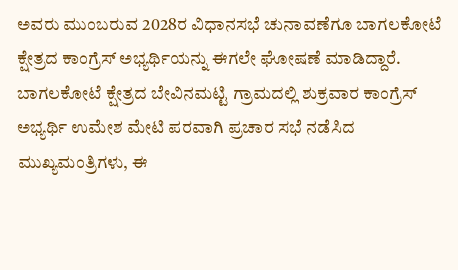ಅವರು ಮುಂಬರುವ 2028ರ ವಿಧಾನಸಭೆ ಚುನಾವಣೆಗೂ ಬಾಗಲಕೋಟೆ ಕ್ಷೇತ್ರದ ಕಾಂಗ್ರೆಸ್ ಅಭ್ಯರ್ಥಿಯನ್ನು ಈಗಲೇ ಘೋಷಣೆ ಮಾಡಿದ್ದಾರೆ.
ಬಾಗಲಕೋಟೆ ಕ್ಷೇತ್ರದ ಬೇವಿನಮಟ್ಟಿ ಗ್ರಾಮದಲ್ಲಿ ಶುಕ್ರವಾರ ಕಾಂಗ್ರೆಸ್ ಅಭ್ಯರ್ಥಿ ಉಮೇಶ ಮೇಟಿ ಪರವಾಗಿ ಪ್ರಚಾರ ಸಭೆ ನಡೆಸಿದ ಮುಖ್ಯಮಂತ್ರಿಗಳು, ಈ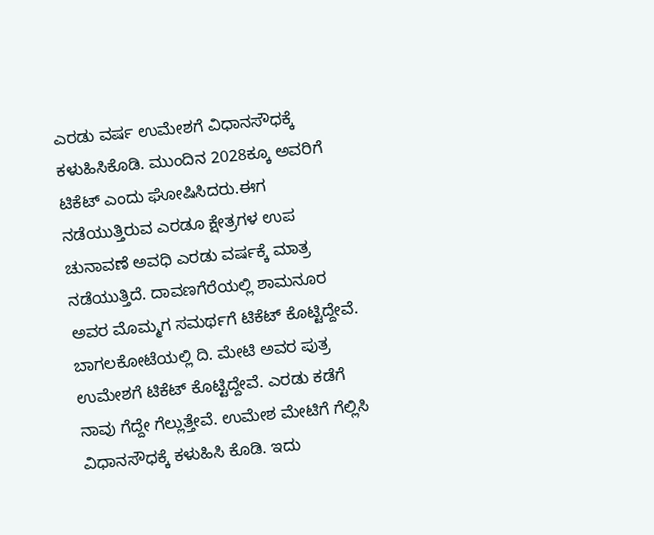ಎರಡು ವರ್ಷ ಉಮೇಶಗೆ ವಿಧಾನಸೌಧಕ್ಕೆ ಕಳುಹಿಸಿಕೊಡಿ. ಮುಂದಿನ 2028ಕ್ಕೂ ಅವರಿಗೆ ಟಿಕೆಟ್ ಎಂದು ಘೋಷಿಸಿದರು.ಈಗ ನಡೆಯುತ್ತಿರುವ ಎರಡೂ ಕ್ಷೇತ್ರಗಳ ಉಪ ಚುನಾವಣೆ ಅವಧಿ ಎರಡು ವರ್ಷಕ್ಕೆ ಮಾತ್ರ ನಡೆಯುತ್ತಿದೆ. ದಾವಣಗೆರೆಯಲ್ಲಿ ಶಾಮನೂರ ಅವರ ಮೊಮ್ಮಗ ಸಮರ್ಥಗೆ ಟಿಕೆಟ್ ಕೊಟ್ಟಿದ್ದೇವೆ. ಬಾಗಲಕೋಟೆಯಲ್ಲಿ ದಿ. ಮೇಟಿ ಅವರ ಪುತ್ರ ಉಮೇಶಗೆ ಟಿಕೆಟ್ ಕೊಟ್ಟಿದ್ದೇವೆ. ಎರಡು ಕಡೆಗೆ ನಾವು ಗೆದ್ದೇ ಗೆಲ್ಲುತ್ತೇವೆ. ಉಮೇಶ ಮೇಟಿಗೆ ಗೆಲ್ಲಿಸಿ ವಿಧಾನಸೌಧಕ್ಕೆ ಕಳುಹಿಸಿ ಕೊಡಿ. ಇದು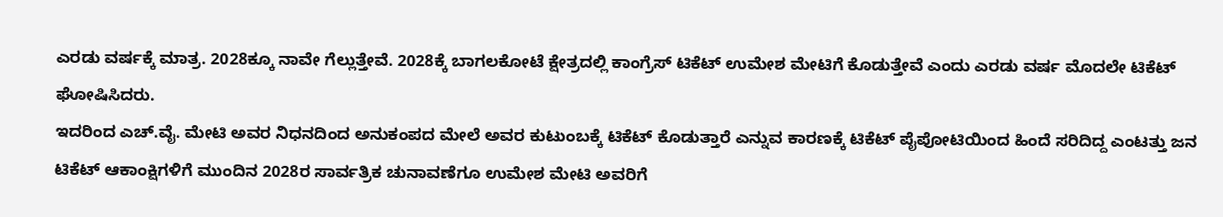ಎರಡು ವರ್ಷಕ್ಕೆ ಮಾತ್ರ. 2028ಕ್ಕೂ ನಾವೇ ಗೆಲ್ಲುತ್ತೇವೆ. 2028ಕ್ಕೆ ಬಾಗಲಕೋಟೆ ಕ್ಷೇತ್ರದಲ್ಲಿ ಕಾಂಗ್ರೆಸ್ ಟಿಕೆಟ್ ಉಮೇಶ ಮೇಟಿಗೆ ಕೊಡುತ್ತೇವೆ ಎಂದು ಎರಡು ವರ್ಷ ಮೊದಲೇ ಟಿಕೆಟ್ ಘೋಷಿಸಿದರು.
ಇದರಿಂದ ಎಚ್.ವೈ. ಮೇಟಿ ಅವರ ನಿಧನದಿಂದ ಅನುಕಂಪದ ಮೇಲೆ ಅವರ ಕುಟುಂಬಕ್ಕೆ ಟಿಕೆಟ್ ಕೊಡುತ್ತಾರೆ ಎನ್ನುವ ಕಾರಣಕ್ಕೆ ಟಿಕೆಟ್ ಪೈಪೋಟಿಯಿಂದ ಹಿಂದೆ ಸರಿದಿದ್ದ ಎಂಟತ್ತು ಜನ ಟಿಕೆಟ್ ಆಕಾಂಕ್ಷಿಗಳಿಗೆ ಮುಂದಿನ 2028ರ ಸಾರ್ವತ್ರಿಕ ಚುನಾವಣೆಗೂ ಉಮೇಶ ಮೇಟಿ ಅವರಿಗೆ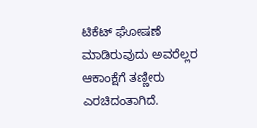ಟಿಕೆಟ್ ಘೋಷಣೆ ಮಾಡಿರುವುದು ಅವರೆಲ್ಲರ ಆಕಾಂಕ್ಷೆಗೆ ತಣ್ಣೀರು ಎರಚಿದಂತಾಗಿದೆ.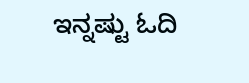ಇನ್ನಷ್ಟು ಓದಿ